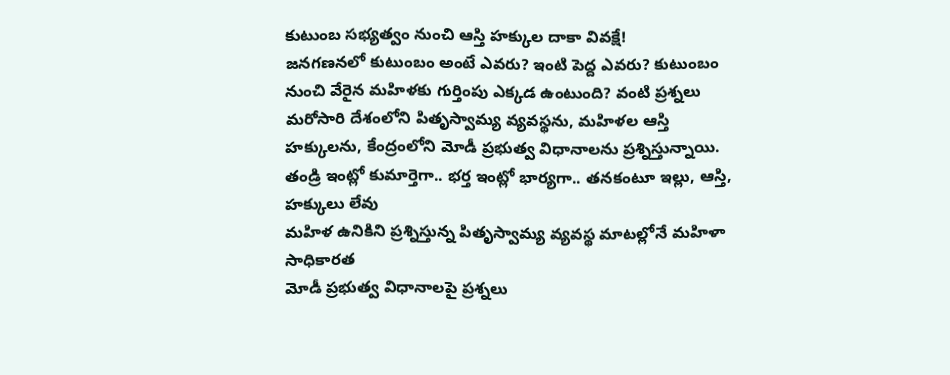కుటుంబ సభ్యత్వం నుంచి ఆస్తి హక్కుల దాకా వివక్షే!
జనగణనలో కుటుంబం అంటే ఎవరు? ఇంటి పెద్ద ఎవరు? కుటుంబం నుంచి వేరైన మహిళకు గుర్తింపు ఎక్కడ ఉంటుంది? వంటి ప్రశ్నలు మరోసారి దేశంలోని పితృస్వామ్య వ్యవస్థను, మహిళల ఆస్తి హక్కులను, కేంద్రంలోని మోడీ ప్రభుత్వ విధానాలను ప్రశ్నిస్తున్నాయి.
తండ్రి ఇంట్లో కుమార్తెగా.. భర్త ఇంట్లో భార్యగా.. తనకంటూ ఇల్లు, ఆస్తి, హక్కులు లేవు
మహిళ ఉనికిని ప్రశ్నిస్తున్న పితృస్వామ్య వ్యవస్థ మాటల్లోనే మహిళా సాధికారత
మోడీ ప్రభుత్వ విధానాలపై ప్రశ్నలు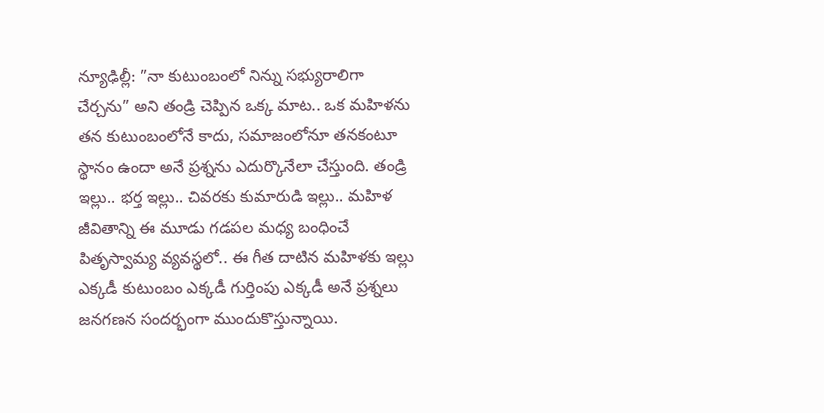న్యూఢిల్లీ: ”నా కుటుంబంలో నిన్ను సభ్యురాలిగా చేర్చను” అని తండ్రి చెప్పిన ఒక్క మాట.. ఒక మహిళను తన కుటుంబంలోనే కాదు, సమాజంలోనూ తనకంటూ స్థానం ఉందా అనే ప్రశ్నను ఎదుర్కొనేలా చేస్తుంది. తండ్రి ఇల్లు.. భర్త ఇల్లు.. చివరకు కుమారుడి ఇల్లు.. మహిళ జీవితాన్ని ఈ మూడు గడపల మధ్య బంధించే పితృస్వామ్య వ్యవస్థలో.. ఈ గీత దాటిన మహిళకు ఇల్లు ఎక్కడీ కుటుంబం ఎక్కడీ గుర్తింపు ఎక్కడీ అనే ప్రశ్నలు జనగణన సందర్భంగా ముందుకొస్తున్నాయి.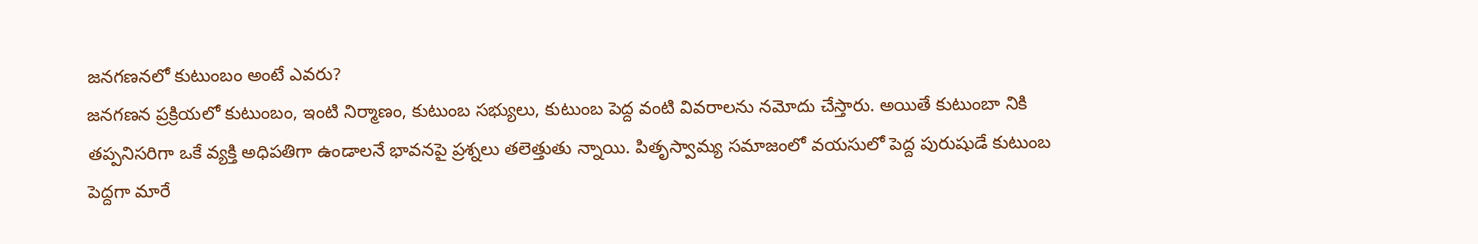జనగణనలో కుటుంబం అంటే ఎవరు?
జనగణన ప్రక్రియలో కుటుంబం, ఇంటి నిర్మాణం, కుటుంబ సభ్యులు, కుటుంబ పెద్ద వంటి వివరాలను నమోదు చేస్తారు. అయితే కుటుంబా నికి తప్పనిసరిగా ఒకే వ్యక్తి అధిపతిగా ఉండాలనే భావనపై ప్రశ్నలు తలెత్తుతు న్నాయి. పితృస్వామ్య సమాజంలో వయసులో పెద్ద పురుషుడే కుటుంబ పెద్దగా మారే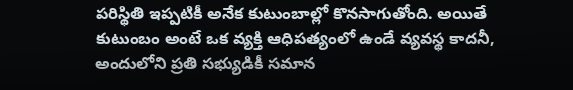పరిస్థితి ఇప్పటికీ అనేక కుటుంబాల్లో కొనసాగుతోంది. అయితే కుటుంబం అంటే ఒక వ్యక్తి ఆధిపత్యంలో ఉండే వ్యవస్థ కాదనీ, అందులోని ప్రతి సభ్యుడికీ సమాన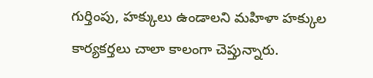గుర్తింపు, హక్కులు ఉండాలని మహిళా హక్కుల కార్యకర్తలు చాలా కాలంగా చెప్తున్నారు.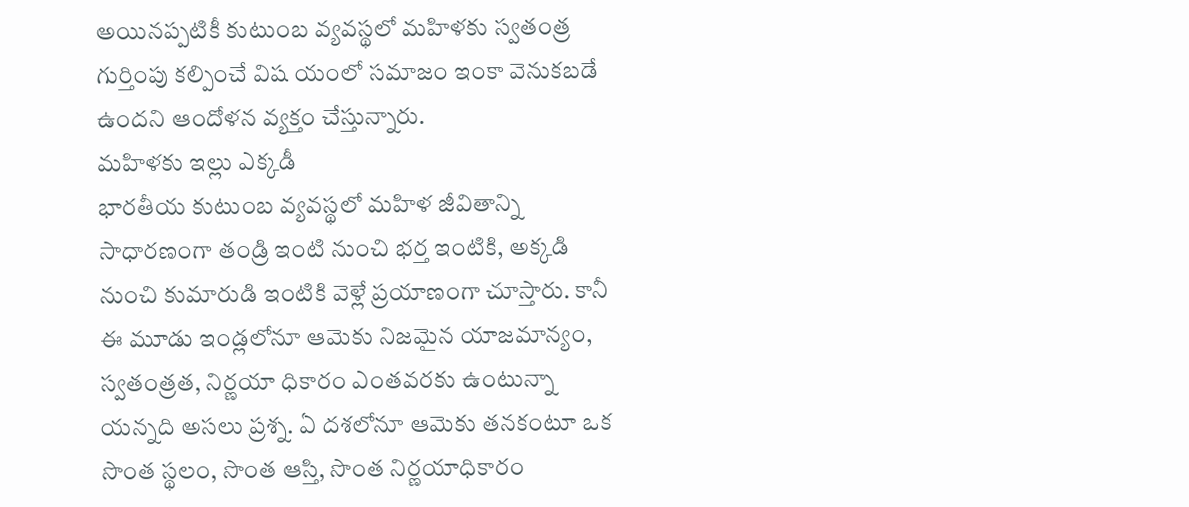అయినప్పటికీ కుటుంబ వ్యవస్థలో మహిళకు స్వతంత్ర గుర్తింపు కల్పించే విష యంలో సమాజం ఇంకా వెనుకబడే ఉందని ఆందోళన వ్యక్తం చేస్తున్నారు.
మహిళకు ఇల్లు ఎక్కడీ
భారతీయ కుటుంబ వ్యవస్థలో మహిళ జీవితాన్ని సాధారణంగా తండ్రి ఇంటి నుంచి భర్త ఇంటికి, అక్కడి నుంచి కుమారుడి ఇంటికి వెళ్లే ప్రయాణంగా చూస్తారు. కానీ ఈ మూడు ఇండ్లలోనూ ఆమెకు నిజమైన యాజమాన్యం, స్వతంత్రత, నిర్ణయా ధికారం ఎంతవరకు ఉంటున్నా యన్నది అసలు ప్రశ్న. ఏ దశలోనూ ఆమెకు తనకంటూ ఒక సొంత స్థలం, సొంత ఆస్తి, సొంత నిర్ణయాధికారం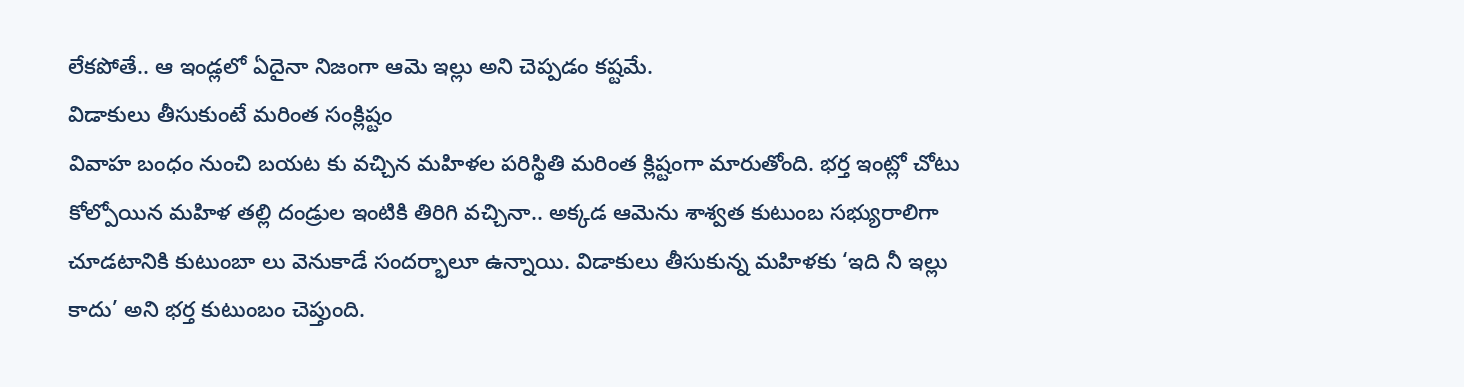లేకపోతే.. ఆ ఇండ్లలో ఏదైనా నిజంగా ఆమె ఇల్లు అని చెప్పడం కష్టమే.
విడాకులు తీసుకుంటే మరింత సంక్లిష్టం
వివాహ బంధం నుంచి బయట కు వచ్చిన మహిళల పరిస్థితి మరింత క్లిష్టంగా మారుతోంది. భర్త ఇంట్లో చోటు కోల్పోయిన మహిళ తల్లి దండ్రుల ఇంటికి తిరిగి వచ్చినా.. అక్కడ ఆమెను శాశ్వత కుటుంబ సభ్యురాలిగా చూడటానికి కుటుంబా లు వెనుకాడే సందర్భాలూ ఉన్నాయి. విడాకులు తీసుకున్న మహిళకు ‘ఇది నీ ఇల్లు కాదు’ అని భర్త కుటుంబం చెప్తుంది.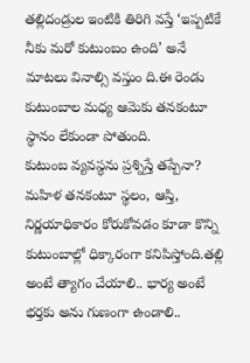తల్లిదండ్రుల ఇంటికి తిరిగి వస్తే ‘ఇప్పటికే నీకు మరో కుటుంబం ఉంది’ అనే మాటలు వినాల్సి వస్తుం ది.ఈ రెండు కుటుంబాల మధ్య ఆమెకు తనకంటూ స్థానం లేకుండా పోతుంది.
కుటుంబ వ్యవస్థను ప్రశ్నిస్తే తప్పేనా?
మహిళ తనకంటూ స్థలం, ఆస్తి, నిర్ణయాధికారం కోరుకోవడం కూడా కొన్ని కుటుంబాల్లో ధిక్కారంగా కనిపిస్తోంది.తల్లి అంటే త్యాగం చేయాలి.. భార్య అంటే భర్తకు అను గుణంగా ఉండాలి..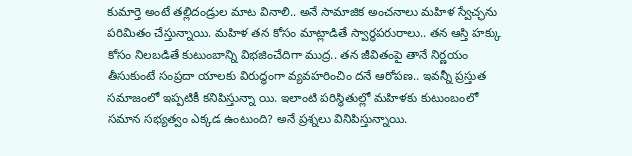కుమార్తె అంటే తల్లిదండ్రుల మాట వినాలి.. అనే సామాజిక అంచనాలు మహిళ స్వేచ్ఛను పరిమితం చేస్తున్నాయి. మహిళ తన కోసం మాట్లాడితే స్వార్థపరురాలు.. తన ఆస్తి హక్కు కోసం నిలబడితే కుటుంబాన్ని విభజించేదిగా ముద్ర.. తన జీవితంపై తానే నిర్ణయం తీసుకుంటే సంప్రదా యాలకు విరుద్ధంగా వ్యవహరించిం దనే ఆరోపణ.. ఇవన్నీ ప్రస్తుత సమాజంలో ఇప్పటికీ కనిపిస్తున్నా యి. ఇలాంటి పరిస్థితుల్లో మహిళకు కుటుంబంలో సమాన సభ్యత్వం ఎక్కడ ఉంటుంది? అనే ప్రశ్నలు వినిపిస్తున్నాయి.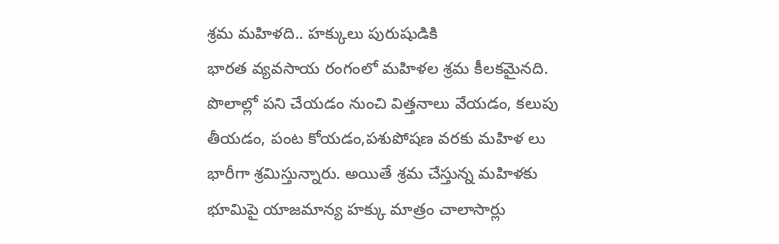శ్రమ మహిళది.. హక్కులు పురుషుడికి
భారత వ్యవసాయ రంగంలో మహిళల శ్రమ కీలకమైనది. పొలాల్లో పని చేయడం నుంచి విత్తనాలు వేయడం, కలుపు తీయడం, పంట కోయడం,పశుపోషణ వరకు మహిళ లు భారీగా శ్రమిస్తున్నారు. అయితే శ్రమ చేస్తున్న మహిళకు భూమిపై యాజమాన్య హక్కు మాత్రం చాలాసార్లు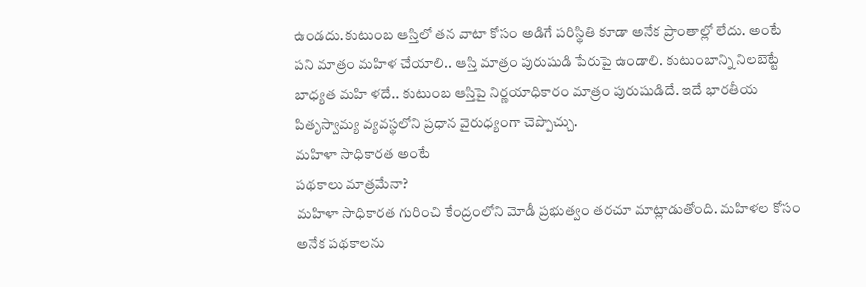ఉండదు.కుటుంబ ఆస్తిలో తన వాటా కోసం అడిగే పరిస్థితి కూడా అనేక ప్రాంతాల్లో లేదు. అంటే పని మాత్రం మహిళ చేయాలి.. ఆస్తి మాత్రం పురుషుడి పేరుపై ఉండాలి. కుటుంబాన్ని నిలబెట్టే బాధ్యత మహి ళదే.. కుటుంబ ఆస్తిపై నిర్ణయాధికారం మాత్రం పురుషుడిదే. ఇదే భారతీయ పితృస్వామ్య వ్యవస్థలోని ప్రధాన వైరుధ్యంగా చెప్పొచ్చు.
మహిళా సాధికారత అంటే
పథకాలు మాత్రమేనా?
మహిళా సాధికారత గురించి కేంద్రంలోని మోడీ ప్రభుత్వం తరచూ మాట్లాడుతోంది. మహిళల కోసం అనేక పథకాలను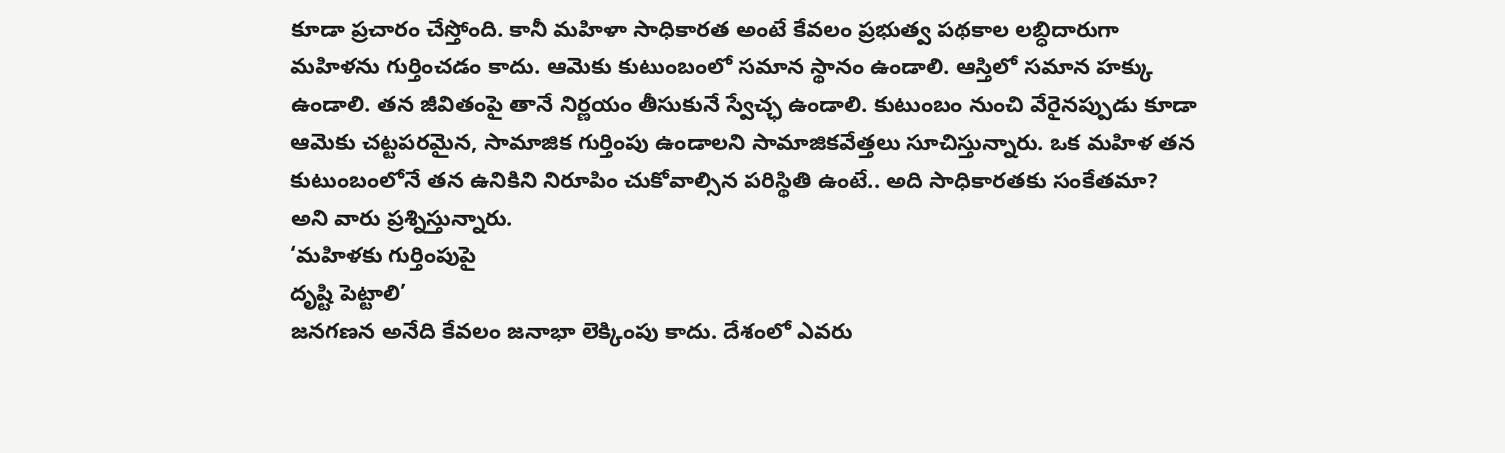కూడా ప్రచారం చేస్తోంది. కానీ మహిళా సాధికారత అంటే కేవలం ప్రభుత్వ పథకాల లబ్ధిదారుగా మహిళను గుర్తించడం కాదు. ఆమెకు కుటుంబంలో సమాన స్థానం ఉండాలి. ఆస్తిలో సమాన హక్కు ఉండాలి. తన జీవితంపై తానే నిర్ణయం తీసుకునే స్వేచ్ఛ ఉండాలి. కుటుంబం నుంచి వేరైనప్పుడు కూడా ఆమెకు చట్టపరమైన, సామాజిక గుర్తింపు ఉండాలని సామాజికవేత్తలు సూచిస్తున్నారు. ఒక మహిళ తన కుటుంబంలోనే తన ఉనికిని నిరూపిం చుకోవాల్సిన పరిస్థితి ఉంటే.. అది సాధికారతకు సంకేతమా? అని వారు ప్రశ్నిస్తున్నారు.
‘మహిళకు గుర్తింపుపై
దృష్టి పెట్టాలి’
జనగణన అనేది కేవలం జనాభా లెక్కింపు కాదు. దేశంలో ఎవరు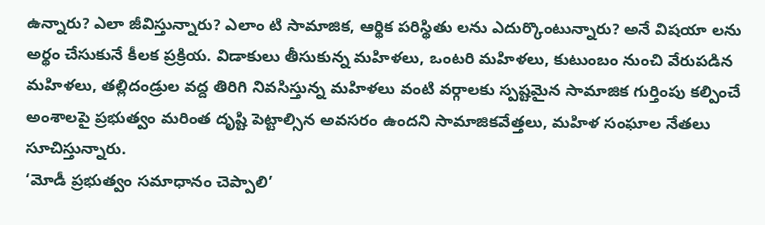ఉన్నారు? ఎలా జీవిస్తున్నారు? ఎలాం టి సామాజిక, ఆర్థిక పరిస్థితు లను ఎదుర్కొంటున్నారు? అనే విషయా లను అర్థం చేసుకునే కీలక ప్రక్రియ. విడాకులు తీసుకున్న మహిళలు, ఒంటరి మహిళలు, కుటుంబం నుంచి వేరుపడిన మహిళలు, తల్లిదండ్రుల వద్ద తిరిగి నివసిస్తున్న మహిళలు వంటి వర్గాలకు స్పష్టమైన సామాజిక గుర్తింపు కల్పించే అంశాలపై ప్రభుత్వం మరింత దృష్టి పెట్టాల్సిన అవసరం ఉందని సామాజికవేత్తలు, మహిళ సంఘాల నేతలు సూచిస్తున్నారు.
‘మోడీ ప్రభుత్వం సమాధానం చెప్పాలి’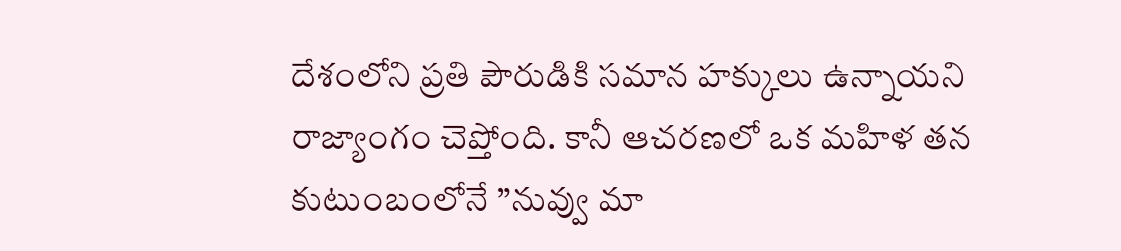దేశంలోని ప్రతి పౌరుడికి సమాన హక్కులు ఉన్నాయని రాజ్యాంగం చెప్తోంది. కానీ ఆచరణలో ఒక మహిళ తన కుటుంబంలోనే ”నువ్వు మా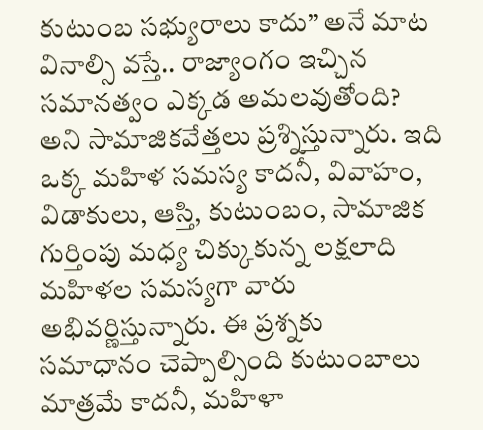కుటుంబ సభ్యురాలు కాదు” అనే మాట వినాల్సి వస్తే.. రాజ్యాంగం ఇచ్చిన సమానత్వం ఎక్కడ అమలవుతోంది? అని సామాజికవేత్తలు ప్రశ్నిస్తున్నారు. ఇది ఒక్క మహిళ సమస్య కాదనీ, వివాహం, విడాకులు, ఆస్తి, కుటుంబం, సామాజిక గుర్తింపు మధ్య చిక్కుకున్న లక్షలాది మహిళల సమస్యగా వారు అభివర్ణిస్తున్నారు. ఈ ప్రశ్నకు సమాధానం చెప్పాల్సింది కుటుంబాలు మాత్రమే కాదనీ, మహిళా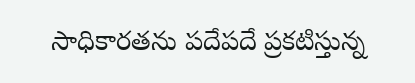సాధికారతను పదేపదే ప్రకటిస్తున్న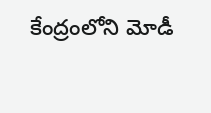కేంద్రంలోని మోడీ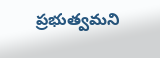ప్రభుత్వమని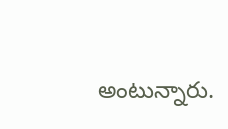అంటున్నారు.